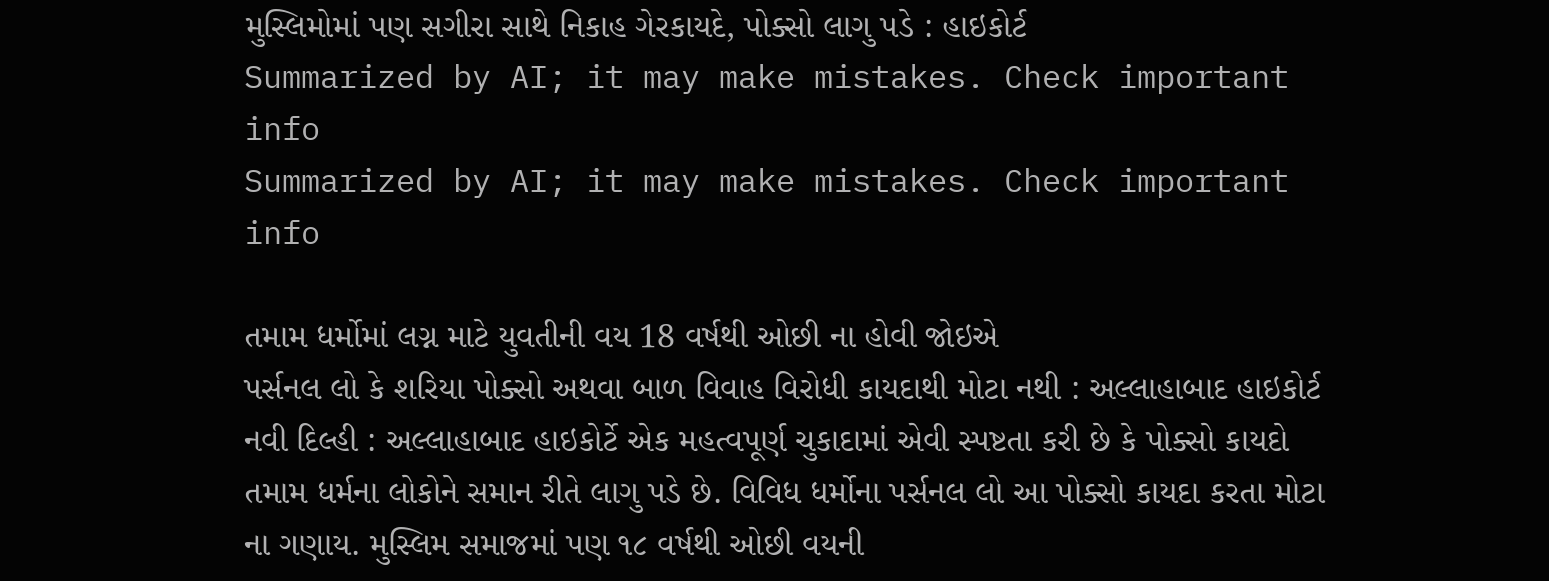મુસ્લિમોમાં પણ સગીરા સાથે નિકાહ ગેરકાયદે, પોક્સો લાગુ પડે : હાઇકોર્ટ
Summarized by AI; it may make mistakes. Check important info
Summarized by AI; it may make mistakes. Check important info

તમામ ધર્મોમાં લગ્ન માટે યુવતીની વય 18 વર્ષથી ઓછી ના હોવી જોઇએ
પર્સનલ લો કે શરિયા પોક્સો અથવા બાળ વિવાહ વિરોધી કાયદાથી મોટા નથી : અલ્લાહાબાદ હાઇકોર્ટ
નવી દિલ્હી : અલ્લાહાબાદ હાઇકોર્ટે એક મહત્વપૂર્ણ ચુકાદામાં એવી સ્પષ્ટતા કરી છે કે પોક્સો કાયદો તમામ ધર્મના લોકોને સમાન રીતે લાગુ પડે છે. વિવિધ ધર્મોના પર્સનલ લો આ પોક્સો કાયદા કરતા મોટા ના ગણાય. મુસ્લિમ સમાજમાં પણ ૧૮ વર્ષથી ઓછી વયની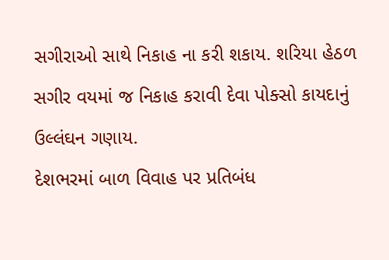સગીરાઓ સાથે નિકાહ ના કરી શકાય. શરિયા હેઠળ સગીર વયમાં જ નિકાહ કરાવી દેવા પોક્સો કાયદાનું ઉલ્લંઘન ગણાય.
દેશભરમાં બાળ વિવાહ પર પ્રતિબંધ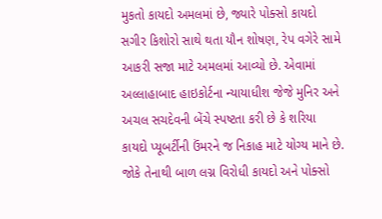મુકતો કાયદો અમલમાં છે, જ્યારે પોક્સો કાયદો સગીર કિશોરો સાથે થતા યૌન શોષણ, રેપ વગેરે સામે આકરી સજા માટે અમલમાં આવ્યો છે. એવામાં અલ્લાહાબાદ હાઇકોર્ટના ન્યાયાધીશ જેજે મુનિર અને અચલ સચદેવની બેંચે સ્પષ્ટતા કરી છે કે શરિયા કાયદો પ્યૂબર્ટીની ઉંમરને જ નિકાહ માટે યોગ્ય માને છે. જોકે તેનાથી બાળ લગ્ન વિરોધી કાયદો અને પોક્સો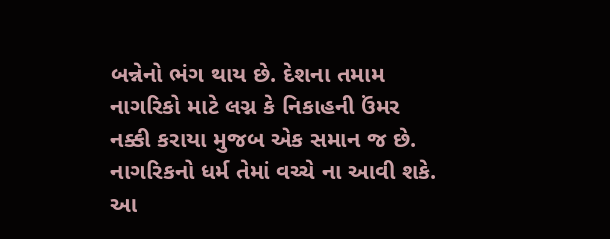બન્નેનો ભંગ થાય છે. દેશના તમામ નાગરિકો માટે લગ્ન કે નિકાહની ઉંમર નક્કી કરાયા મુજબ એક સમાન જ છે. નાગરિકનો ધર્મ તેમાં વચ્ચે ના આવી શકે.
આ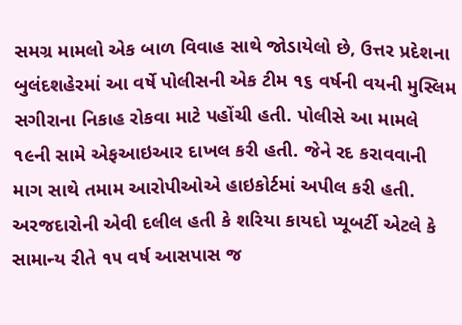સમગ્ર મામલો એક બાળ વિવાહ સાથે જોડાયેલો છે, ઉત્તર પ્રદેશના બુલંદશહેરમાં આ વર્ષે પોલીસની એક ટીમ ૧૬ વર્ષની વયની મુસ્લિમ સગીરાના નિકાહ રોકવા માટે પહોંચી હતી. પોલીસે આ મામલે ૧૯ની સામે એફઆઇઆર દાખલ કરી હતી. જેને રદ કરાવવાની માગ સાથે તમામ આરોપીઓએ હાઇકોર્ટમાં અપીલ કરી હતી. અરજદારોની એવી દલીલ હતી કે શરિયા કાયદો પ્યૂબર્ટી એટલે કે સામાન્ય રીતે ૧૫ વર્ષ આસપાસ જ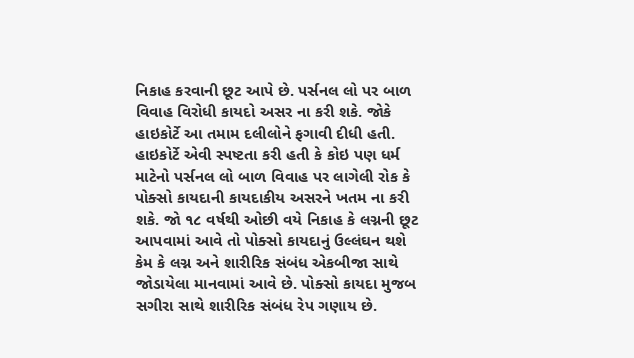નિકાહ કરવાની છૂટ આપે છે. પર્સનલ લો પર બાળ વિવાહ વિરોધી કાયદો અસર ના કરી શકે. જોકે હાઇકોર્ટે આ તમામ દલીલોને ફગાવી દીધી હતી.
હાઇકોર્ટે એવી સ્પષ્ટતા કરી હતી કે કોઇ પણ ધર્મ માટેનો પર્સનલ લો બાળ વિવાહ પર લાગેલી રોક કે પોક્સો કાયદાની કાયદાકીય અસરને ખતમ ના કરી શકે. જો ૧૮ વર્ષથી ઓછી વયે નિકાહ કે લગ્નની છૂટ આપવામાં આવે તો પોક્સો કાયદાનું ઉલ્લંઘન થશે કેમ કે લગ્ન અને શારીરિક સંબંધ એકબીજા સાથે જોડાયેલા માનવામાં આવે છે. પોક્સો કાયદા મુજબ સગીરા સાથે શારીરિક સંબંધ રેપ ગણાય છે.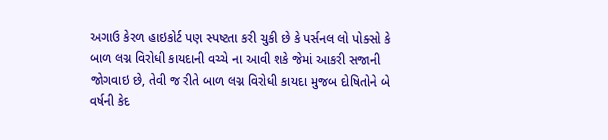અગાઉ કેરળ હાઇકોર્ટ પણ સ્પષ્ટતા કરી ચુકી છે કે પર્સનલ લો પોક્સો કે બાળ લગ્ન વિરોધી કાયદાની વચ્ચે ના આવી શકે જેમાં આકરી સજાની જોગવાઇ છે, તેવી જ રીતે બાળ લગ્ન વિરોધી કાયદા મુજબ દોષિતોને બે વર્ષની કેદ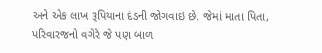અને એક લાખ રૂપિયાના દંડની જોગવાઇ છે. જેમાં માતા પિતા, પરિવારજનો વગેરે જે પણ બાળ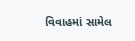વિવાહમાં સામેલ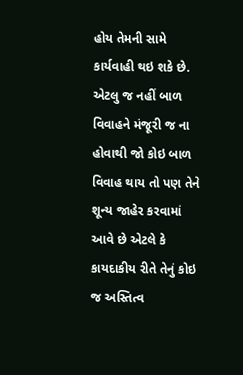હોય તેમની સામે કાર્યવાહી થઇ શકે છે. એટલુ જ નહીં બાળ વિવાહને મંજૂરી જ ના હોવાથી જો કોઇ બાળ વિવાહ થાય તો પણ તેને શૂન્ય જાહેર કરવામાં આવે છે એટલે કે કાયદાકીય રીતે તેનું કોઇ જ અસ્તિત્વ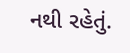નથી રહેતું.